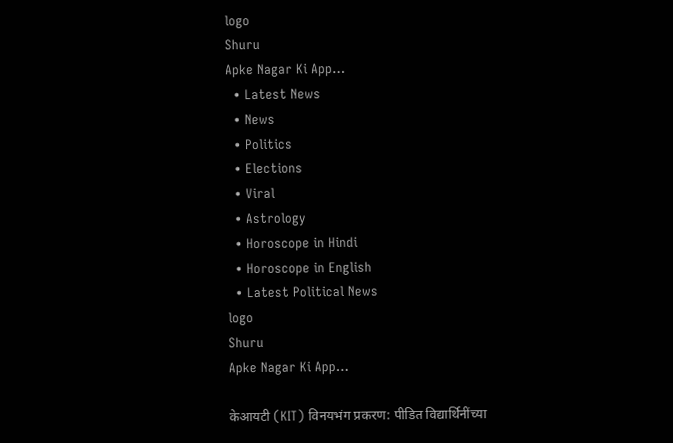logo
Shuru
Apke Nagar Ki App…
  • Latest News
  • News
  • Politics
  • Elections
  • Viral
  • Astrology
  • Horoscope in Hindi
  • Horoscope in English
  • Latest Political News
logo
Shuru
Apke Nagar Ki App…

केआयटी (KIT) विनयभंग प्रकरण: पीडित विद्यार्थिनींच्या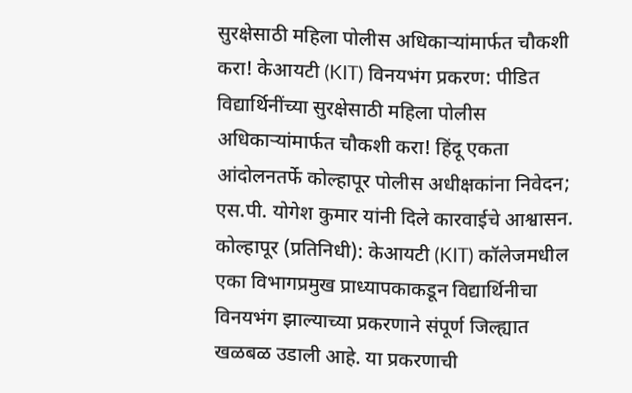सुरक्षेसाठी महिला पोलीस अधिकाऱ्यांमार्फत चौकशी करा! केआयटी (KIT) विनयभंग प्रकरण: पीडित विद्यार्थिनींच्या सुरक्षेसाठी महिला पोलीस अधिकाऱ्यांमार्फत चौकशी करा! हिंदू एकता आंदोलनतर्फे कोल्हापूर पोलीस अधीक्षकांना निवेदन; एस.पी. योगेश कुमार यांनी दिले कारवाईचे आश्वासन. कोल्हापूर (प्रतिनिधी): केआयटी (KIT) कॉलेजमधील एका विभागप्रमुख प्राध्यापकाकडून विद्यार्थिनीचा विनयभंग झाल्याच्या प्रकरणाने संपूर्ण जिल्ह्यात खळबळ उडाली आहे. या प्रकरणाची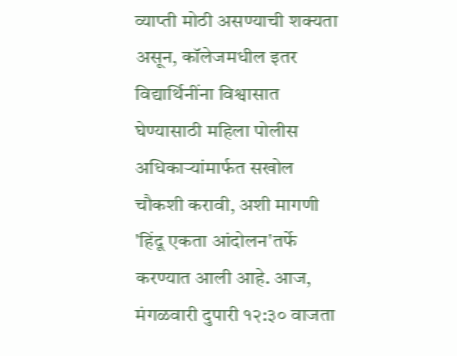व्याप्ती मोठी असण्याची शक्यता असून, कॉलेजमधील इतर विद्यार्थिनींना विश्वासात घेण्यासाठी महिला पोलीस अधिकाऱ्यांमार्फत सखोल चौकशी करावी, अशी मागणी 'हिंदू एकता आंदोलन'तर्फे करण्यात आली आहे. आज, मंगळवारी दुपारी १२:३० वाजता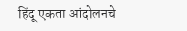हिंदू एकता आंदोलनचे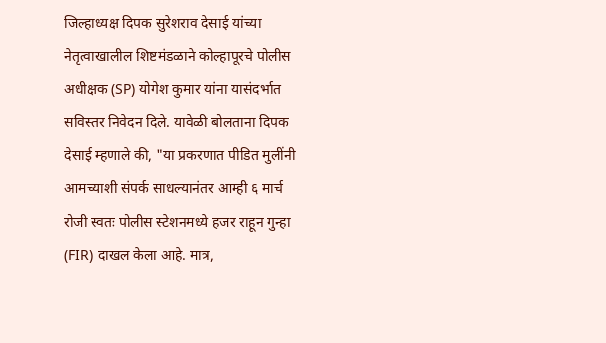जिल्हाध्यक्ष दिपक सुरेशराव देसाई यांच्या नेतृत्वाखालील शिष्टमंडळाने कोल्हापूरचे पोलीस अधीक्षक (SP) योगेश कुमार यांना यासंदर्भात सविस्तर निवेदन दिले. यावेळी बोलताना दिपक देसाई म्हणाले की, "या प्रकरणात पीडित मुलींनी आमच्याशी संपर्क साधल्यानंतर आम्ही ६ मार्च रोजी स्वतः पोलीस स्टेशनमध्ये हजर राहून गुन्हा (FIR) दाखल केला आहे. मात्र,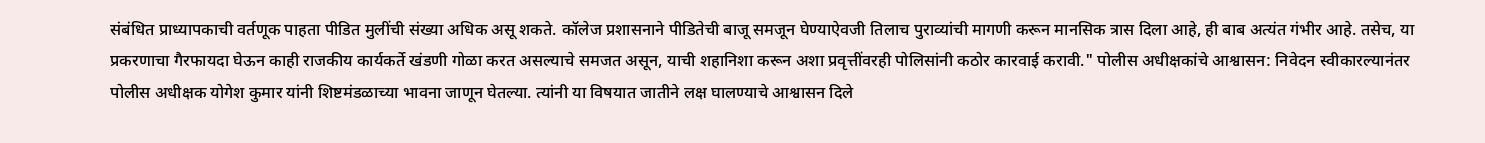संबंधित प्राध्यापकाची वर्तणूक पाहता पीडित मुलींची संख्या अधिक असू शकते. कॉलेज प्रशासनाने पीडितेची बाजू समजून घेण्याऐवजी तिलाच पुराव्यांची मागणी करून मानसिक त्रास दिला आहे, ही बाब अत्यंत गंभीर आहे. तसेच, या प्रकरणाचा गैरफायदा घेऊन काही राजकीय कार्यकर्ते खंडणी गोळा करत असल्याचे समजत असून, याची शहानिशा करून अशा प्रवृत्तींवरही पोलिसांनी कठोर कारवाई करावी." पोलीस अधीक्षकांचे आश्वासन: निवेदन स्वीकारल्यानंतर पोलीस अधीक्षक योगेश कुमार यांनी शिष्टमंडळाच्या भावना जाणून घेतल्या. त्यांनी या विषयात जातीने लक्ष घालण्याचे आश्वासन दिले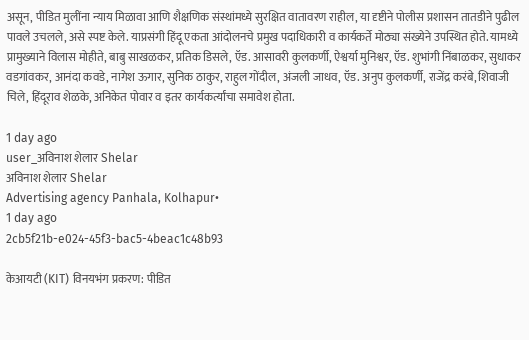असून, पीडित मुलींना न्याय मिळावा आणि शैक्षणिक संस्थांमध्ये सुरक्षित वातावरण राहील, या दृष्टीने पोलीस प्रशासन तातडीने पुढील पावले उचलले, असे स्पष्ट केले. याप्रसंगी हिंदू एकता आंदोलनचे प्रमुख पदाधिकारी व कार्यकर्ते मोठ्या संख्येने उपस्थित होते. यामध्ये प्रामुख्याने विलास मोहीते, बाबु साखळकर, प्रतिक डिसले, ऍड. आसावरी कुलकर्णी, ऐश्वर्या मुनिश्वर, ऍड. शुभांगी निंबाळकर, सुधाकर वड‌गांवकर, आनंदा कवडे, नागेश ऊगार, सुनिक ठाकुर, राहुल गोंदील, अंजली जाधव, ऍड. अनुप कुलकर्णी, राजेंद्र करंबे, शिवाजी चिले, हिंदूराव शेळके, अनिकेत पोवार व इतर कार्यकर्त्यांचा समावेश होता.

1 day ago
user_अविनाश शेलार Shelar
अविनाश शेलार Shelar
Advertising agency Panhala, Kolhapur•
1 day ago
2cb5f21b-e024-45f3-bac5-4beac1c48b93

केआयटी (KIT) विनयभंग प्रकरण: पीडित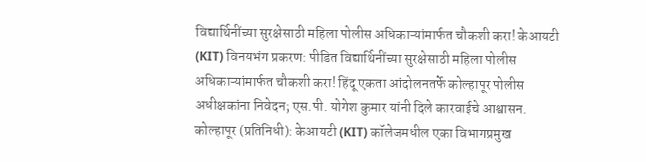विद्यार्थिनींच्या सुरक्षेसाठी महिला पोलीस अधिकाऱ्यांमार्फत चौकशी करा! केआयटी (KIT) विनयभंग प्रकरण: पीडित विद्यार्थिनींच्या सुरक्षेसाठी महिला पोलीस अधिकाऱ्यांमार्फत चौकशी करा! हिंदू एकता आंदोलनतर्फे कोल्हापूर पोलीस अधीक्षकांना निवेदन; एस.पी. योगेश कुमार यांनी दिले कारवाईचे आश्वासन. कोल्हापूर (प्रतिनिधी): केआयटी (KIT) कॉलेजमधील एका विभागप्रमुख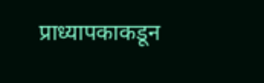प्राध्यापकाकडून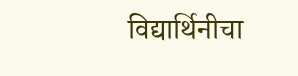विद्यार्थिनीचा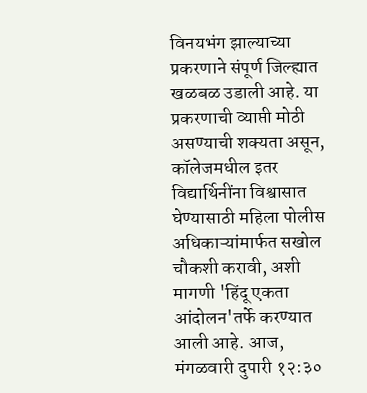विनयभंग झाल्याच्या प्रकरणाने संपूर्ण जिल्ह्यात खळबळ उडाली आहे. या प्रकरणाची व्याप्ती मोठी असण्याची शक्यता असून, कॉलेजमधील इतर विद्यार्थिनींना विश्वासात घेण्यासाठी महिला पोलीस अधिकाऱ्यांमार्फत सखोल चौकशी करावी, अशी मागणी 'हिंदू एकता आंदोलन'तर्फे करण्यात आली आहे. आज, मंगळवारी दुपारी १२:३०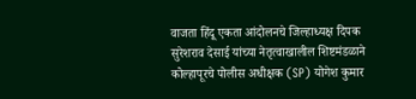वाजता हिंदू एकता आंदोलनचे जिल्हाध्यक्ष दिपक सुरेशराव देसाई यांच्या नेतृत्वाखालील शिष्टमंडळाने कोल्हापूरचे पोलीस अधीक्षक (SP) योगेश कुमार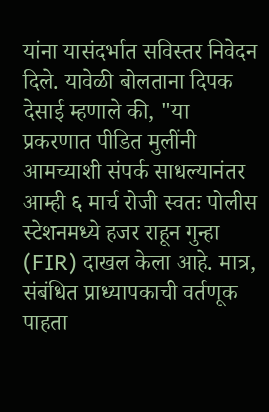यांना यासंदर्भात सविस्तर निवेदन दिले. यावेळी बोलताना दिपक देसाई म्हणाले की, "या प्रकरणात पीडित मुलींनी आमच्याशी संपर्क साधल्यानंतर आम्ही ६ मार्च रोजी स्वतः पोलीस स्टेशनमध्ये हजर राहून गुन्हा (FIR) दाखल केला आहे. मात्र, संबंधित प्राध्यापकाची वर्तणूक पाहता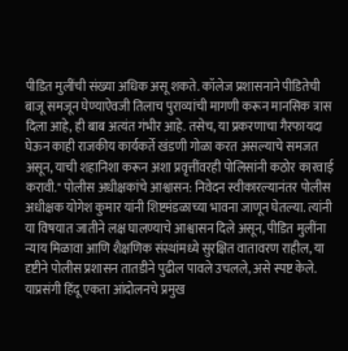पीडित मुलींची संख्या अधिक असू शकते. कॉलेज प्रशासनाने पीडितेची बाजू समजून घेण्याऐवजी तिलाच पुराव्यांची मागणी करून मानसिक त्रास दिला आहे, ही बाब अत्यंत गंभीर आहे. तसेच, या प्रकरणाचा गैरफायदा घेऊन काही राजकीय कार्यकर्ते खंडणी गोळा करत असल्याचे समजत असून, याची शहानिशा करून अशा प्रवृत्तींवरही पोलिसांनी कठोर कारवाई करावी." पोलीस अधीक्षकांचे आश्वासन: निवेदन स्वीकारल्यानंतर पोलीस अधीक्षक योगेश कुमार यांनी शिष्टमंडळाच्या भावना जाणून घेतल्या. त्यांनी या विषयात जातीने लक्ष घालण्याचे आश्वासन दिले असून, पीडित मुलींना न्याय मिळावा आणि शैक्षणिक संस्थांमध्ये सुरक्षित वातावरण राहील, या दृष्टीने पोलीस प्रशासन तातडीने पुढील पावले उचलले, असे स्पष्ट केले. याप्रसंगी हिंदू एकता आंदोलनचे प्रमुख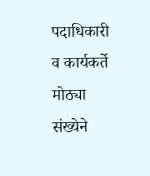पदाधिकारी व कार्यकर्ते मोठ्या संख्येने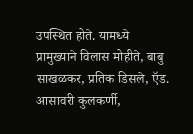उपस्थित होते. यामध्ये प्रामुख्याने विलास मोहीते, बाबु साखळकर, प्रतिक डिसले, ऍड. आसावरी कुलकर्णी,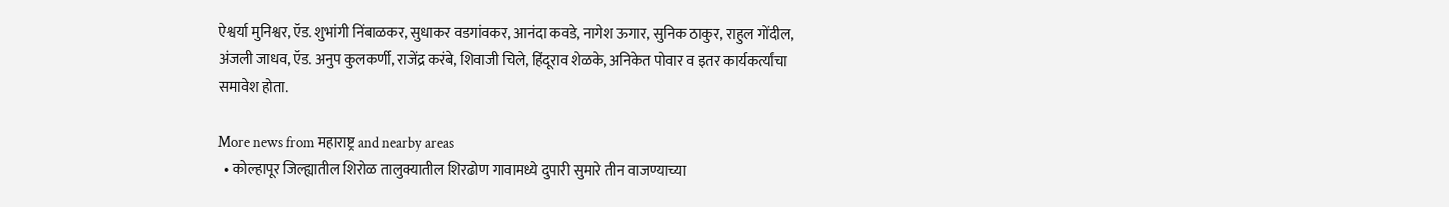ऐश्वर्या मुनिश्वर, ऍड. शुभांगी निंबाळकर, सुधाकर वड‌गांवकर, आनंदा कवडे, नागेश ऊगार, सुनिक ठाकुर, राहुल गोंदील, अंजली जाधव, ऍड. अनुप कुलकर्णी, राजेंद्र करंबे, शिवाजी चिले, हिंदूराव शेळके, अनिकेत पोवार व इतर कार्यकर्त्यांचा समावेश होता.

More news from महाराष्ट्र and nearby areas
  • कोल्हापूर जिल्ह्यातील शिरोळ तालुक्यातील शिरढोण गावामध्ये दुपारी सुमारे तीन वाजण्याच्या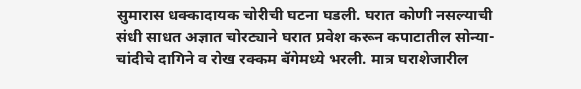सुमारास धक्कादायक चोरीची घटना घडली. घरात कोणी नसल्याची संधी साधत अज्ञात चोरट्याने घरात प्रवेश करून कपाटातील सोन्या-चांदीचे दागिने व रोख रक्कम बॅगेमध्ये भरली. मात्र घराशेजारील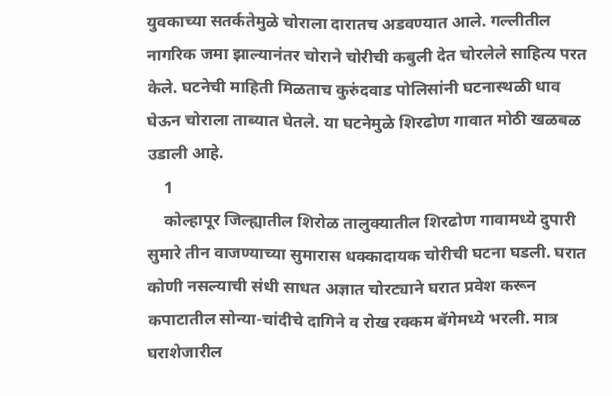युवकाच्या सतर्कतेमुळे चोराला दारातच अडवण्यात आले. गल्लीतील नागरिक जमा झाल्यानंतर चोराने चोरीची कबुली देत चोरलेले साहित्य परत केले. घटनेची माहिती मिळताच कुरुंदवाड पोलिसांनी घटनास्थळी धाव घेऊन चोराला ताब्यात घेतले. या घटनेमुळे शिरढोण गावात मोठी खळबळ उडाली आहे.
    1
    कोल्हापूर जिल्ह्यातील शिरोळ तालुक्यातील शिरढोण गावामध्ये दुपारी सुमारे तीन वाजण्याच्या सुमारास धक्कादायक चोरीची घटना घडली. घरात कोणी नसल्याची संधी साधत अज्ञात चोरट्याने घरात प्रवेश करून कपाटातील सोन्या-चांदीचे दागिने व रोख रक्कम बॅगेमध्ये भरली. मात्र घराशेजारील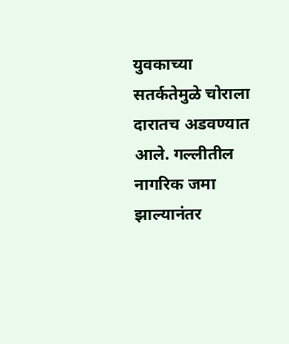युवकाच्या सतर्कतेमुळे चोराला दारातच अडवण्यात आले. गल्लीतील नागरिक जमा झाल्यानंतर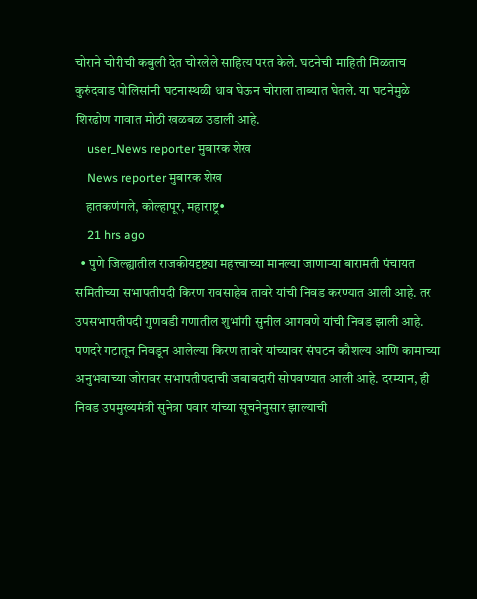चोराने चोरीची कबुली देत चोरलेले साहित्य परत केले. घटनेची माहिती मिळताच कुरुंदवाड पोलिसांनी घटनास्थळी धाव घेऊन चोराला ताब्यात घेतले. या घटनेमुळे शिरढोण गावात मोठी खळबळ उडाली आहे.
    user_News reporter मुबारक शेख
    News reporter मुबारक शेख
    हातकणंगले, कोल्हापूर, महाराष्ट्र•
    21 hrs ago
  • पुणे जिल्ह्यातील राजकीयदृष्ट्या महत्त्वाच्या मानल्या जाणाऱ्या बारामती पंचायत समितीच्या सभापतीपदी किरण रावसाहेब तावरे यांची निवड करण्यात आली आहे. तर उपसभापतीपदी गुणवडी गणातील शुभांगी सुनील आगवणे यांची निवड झाली आहे. पणदरे गटातून निवडून आलेल्या किरण तावरे यांच्यावर संघटन कौशल्य आणि कामाच्या अनुभवाच्या जोरावर सभापतीपदाची जबाबदारी सोपवण्यात आली आहे. दरम्यान, ही निवड उपमुख्यमंत्री सुनेत्रा पवार यांच्या सूचनेनुसार झाल्याची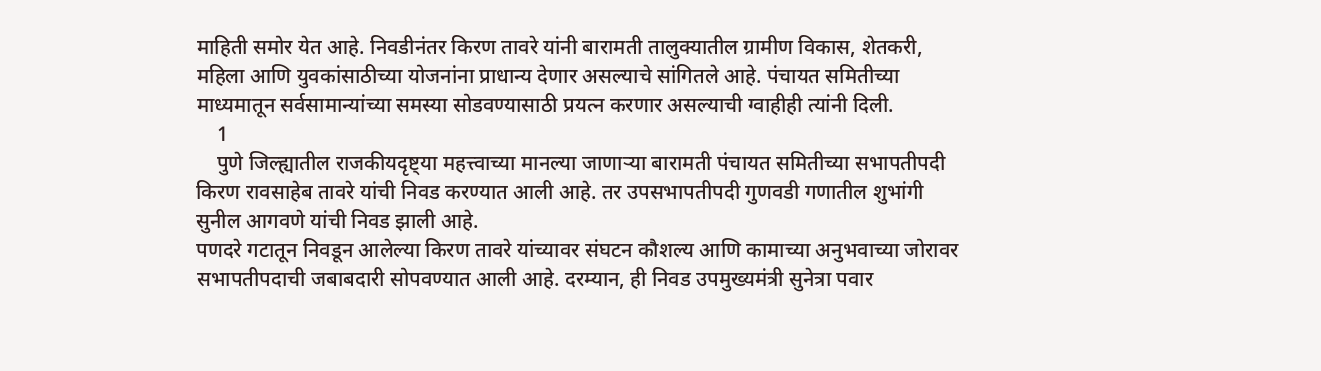माहिती समोर येत आहे. निवडीनंतर किरण तावरे यांनी बारामती तालुक्यातील ग्रामीण विकास, शेतकरी, महिला आणि युवकांसाठीच्या योजनांना प्राधान्य देणार असल्याचे सांगितले आहे. पंचायत समितीच्या माध्यमातून सर्वसामान्यांच्या समस्या सोडवण्यासाठी प्रयत्न करणार असल्याची ग्वाहीही त्यांनी दिली.
    1
    पुणे जिल्ह्यातील राजकीयदृष्ट्या महत्त्वाच्या मानल्या जाणाऱ्या बारामती पंचायत समितीच्या सभापतीपदी किरण रावसाहेब तावरे यांची निवड करण्यात आली आहे. तर उपसभापतीपदी गुणवडी गणातील शुभांगी सुनील आगवणे यांची निवड झाली आहे.
पणदरे गटातून निवडून आलेल्या किरण तावरे यांच्यावर संघटन कौशल्य आणि कामाच्या अनुभवाच्या जोरावर सभापतीपदाची जबाबदारी सोपवण्यात आली आहे. दरम्यान, ही निवड उपमुख्यमंत्री सुनेत्रा पवार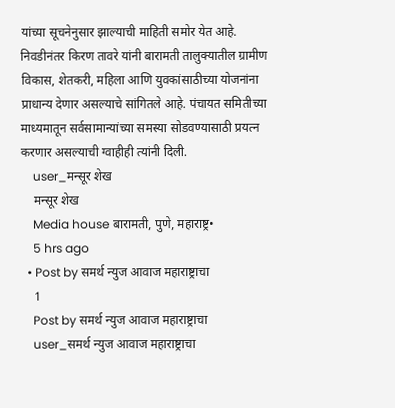यांच्या सूचनेनुसार झाल्याची माहिती समोर येत आहे.
निवडीनंतर किरण तावरे यांनी बारामती तालुक्यातील ग्रामीण विकास, शेतकरी, महिला आणि युवकांसाठीच्या योजनांना प्राधान्य देणार असल्याचे सांगितले आहे. पंचायत समितीच्या माध्यमातून सर्वसामान्यांच्या समस्या सोडवण्यासाठी प्रयत्न करणार असल्याची ग्वाहीही त्यांनी दिली.
    user_मन्सूर शेख
    मन्सूर शेख
    Media house बारामती, पुणे, महाराष्ट्र•
    5 hrs ago
  • Post by समर्थ न्युज आवाज महाराष्ट्राचा
    1
    Post by समर्थ न्युज आवाज महाराष्ट्राचा
    user_समर्थ न्युज आवाज महाराष्ट्राचा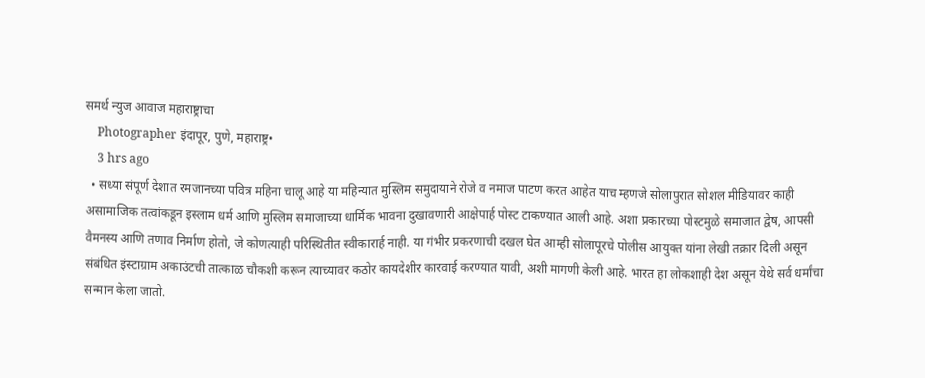समर्थ न्युज आवाज महाराष्ट्राचा
    Photographer इंदापूर, पुणे, महाराष्ट्र•
    3 hrs ago
  • सध्या संपूर्ण देशात रमजानच्या पवित्र महिना चालू आहे या महिन्यात मुस्लिम समुदायाने रोजे व नमाज पाटण करत आहेत याच म्हणजे सोलापुरात सोशल मीडियावर काही असामाजिक तत्वांकडून इस्लाम धर्म आणि मुस्लिम समाजाच्या धार्मिक भावना दुखावणारी आक्षेपार्ह पोस्ट टाकण्यात आली आहे. अशा प्रकारच्या पोस्टमुळे समाजात द्वेष, आपसी वैमनस्य आणि तणाव निर्माण होतो, जे कोणत्याही परिस्थितीत स्वीकारार्ह नाही. या गंभीर प्रकरणाची दखल घेत आम्ही सोलापूरचे पोलीस आयुक्त यांना लेखी तक्रार दिली असून संबंधित इंस्टाग्राम अकाउंटची तात्काळ चौकशी करून त्याच्यावर कठोर कायदेशीर कारवाई करण्यात यावी, अशी मागणी केली आहे. भारत हा लोकशाही देश असून येथे सर्व धर्मांचा सन्मान केला जातो.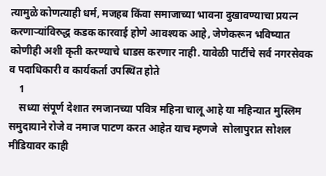त्यामुळे कोणत्याही धर्म, मजहब किंवा समाजाच्या भावना दुखावण्याचा प्रयत्न करणाऱ्यांविरुद्ध कडक कारवाई होणे आवश्यक आहे, जेणेकरून भविष्यात कोणीही अशी कृती करण्याचे धाडस करणार नाही. यावेळी पार्टीचे सर्व नगरसेवक व पदाधिकारी व कार्यकर्ता उपस्थित होते
    1
    सध्या संपूर्ण देशात रमजानच्या पवित्र महिना चालू आहे या महिन्यात मुस्लिम समुदायाने रोजे व नमाज पाटण करत आहेत याच म्हणजे  सोलापुरात सोशल मीडियावर काही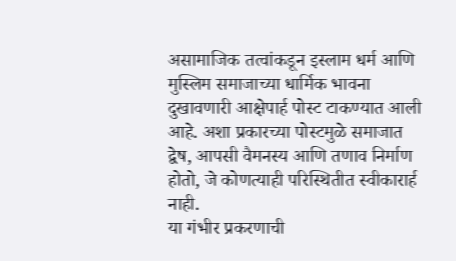असामाजिक तत्वांकडून इस्लाम धर्म आणि मुस्लिम समाजाच्या धार्मिक भावना दुखावणारी आक्षेपार्ह पोस्ट टाकण्यात आली आहे. अशा प्रकारच्या पोस्टमुळे समाजात द्वेष, आपसी वैमनस्य आणि तणाव निर्माण होतो, जे कोणत्याही परिस्थितीत स्वीकारार्ह नाही.
या गंभीर प्रकरणाची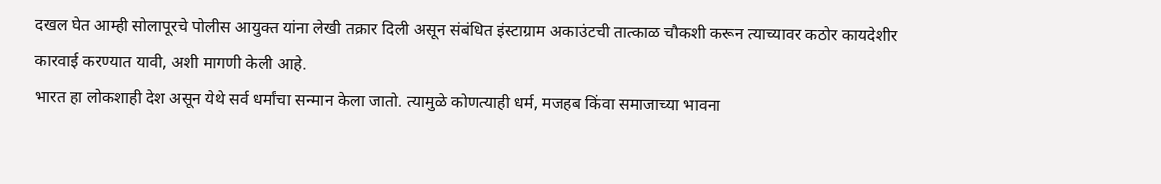दखल घेत आम्ही सोलापूरचे पोलीस आयुक्त यांना लेखी तक्रार दिली असून संबंधित इंस्टाग्राम अकाउंटची तात्काळ चौकशी करून त्याच्यावर कठोर कायदेशीर कारवाई करण्यात यावी, अशी मागणी केली आहे.
भारत हा लोकशाही देश असून येथे सर्व धर्मांचा सन्मान केला जातो. त्यामुळे कोणत्याही धर्म, मजहब किंवा समाजाच्या भावना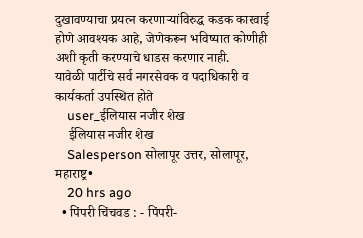दुखावण्याचा प्रयत्न करणाऱ्यांविरुद्ध कडक कारवाई होणे आवश्यक आहे, जेणेकरून भविष्यात कोणीही अशी कृती करण्याचे धाडस करणार नाही.
यावेळी पार्टीचे सर्व नगरसेवक व पदाधिकारी व कार्यकर्ता उपस्थित होते
    user_ईलियास नजीर शेख
    ईलियास नजीर शेख
    Salesperson सोलापूर उत्तर, सोलापूर, महाराष्ट्र•
    20 hrs ago
  • पिंपरी चिंचवड : - पिंपरी-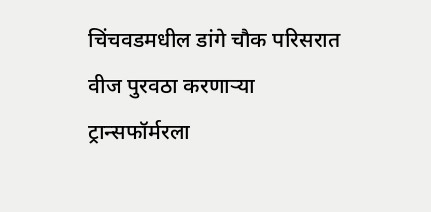चिंचवडमधील डांगे चौक परिसरात वीज पुरवठा करणाऱ्या ट्रान्सफॉर्मरला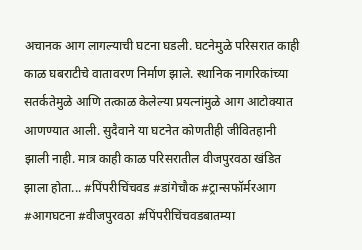अचानक आग लागल्याची घटना घडली. घटनेमुळे परिसरात काही काळ घबराटीचे वातावरण निर्माण झाले. स्थानिक नागरिकांच्या सतर्कतेमुळे आणि तत्काळ केलेल्या प्रयत्नांमुळे आग आटोक्यात आणण्यात आली. सुदैवाने या घटनेत कोणतीही जीवितहानी झाली नाही. मात्र काही काळ परिसरातील वीजपुरवठा खंडित झाला होता... #पिंपरीचिंचवड #डांगेचौक #ट्रान्सफॉर्मरआग #आगघटना #वीजपुरवठा #पिंपरीचिंचवडबातम्या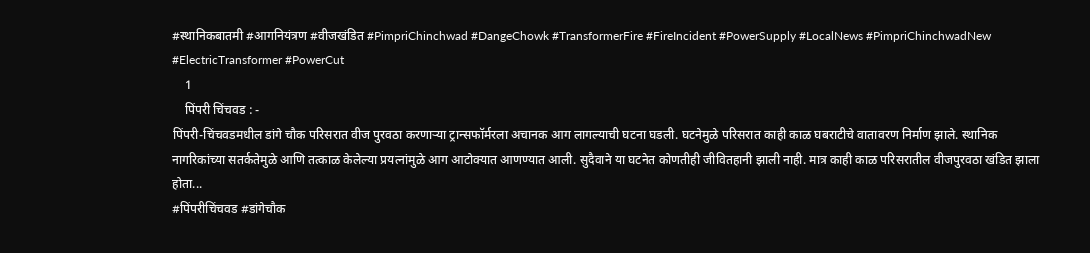#स्थानिकबातमी #आगनियंत्रण #वीजखंडित #PimpriChinchwad #DangeChowk #TransformerFire #FireIncident #PowerSupply #LocalNews #PimpriChinchwadNew #ElectricTransformer #PowerCut
    1
    पिंपरी चिंचवड : -
पिंपरी-चिंचवडमधील डांगे चौक परिसरात वीज पुरवठा करणाऱ्या ट्रान्सफॉर्मरला अचानक आग लागल्याची घटना घडली. घटनेमुळे परिसरात काही काळ घबराटीचे वातावरण निर्माण झाले. स्थानिक नागरिकांच्या सतर्कतेमुळे आणि तत्काळ केलेल्या प्रयत्नांमुळे आग आटोक्यात आणण्यात आली. सुदैवाने या घटनेत कोणतीही जीवितहानी झाली नाही. मात्र काही काळ परिसरातील वीजपुरवठा खंडित झाला होता...
#पिंपरीचिंचवड #डांगेचौक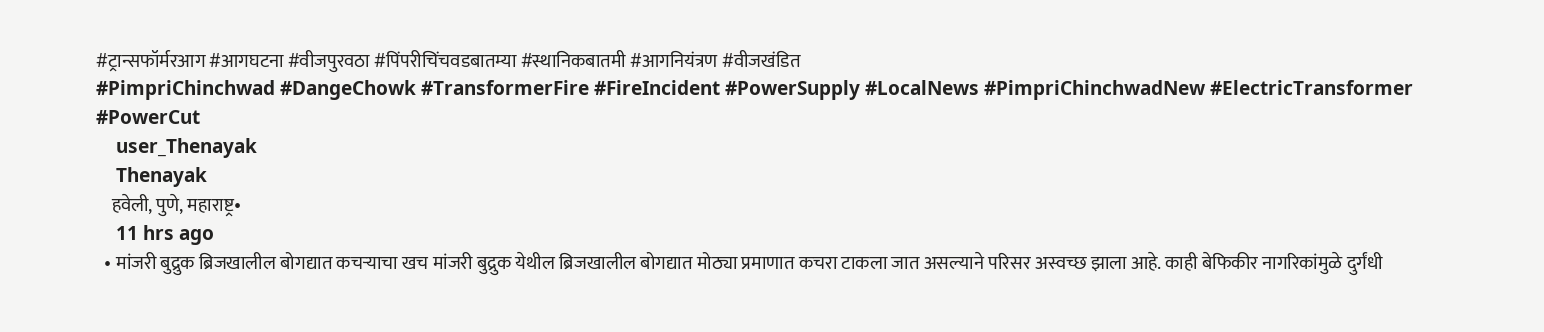#ट्रान्सफॉर्मरआग #आगघटना #वीजपुरवठा #पिंपरीचिंचवडबातम्या #स्थानिकबातमी #आगनियंत्रण #वीजखंडित
#PimpriChinchwad #DangeChowk #TransformerFire #FireIncident #PowerSupply #LocalNews #PimpriChinchwadNew #ElectricTransformer #PowerCut
    user_Thenayak
    Thenayak
    हवेली, पुणे, महाराष्ट्र•
    11 hrs ago
  • मांजरी बुद्रुक ब्रिजखालील बोगद्यात कचऱ्याचा खच मांजरी बुद्रुक येथील ब्रिजखालील बोगद्यात मोठ्या प्रमाणात कचरा टाकला जात असल्याने परिसर अस्वच्छ झाला आहे. काही बेफिकीर नागरिकांमुळे दुर्गंधी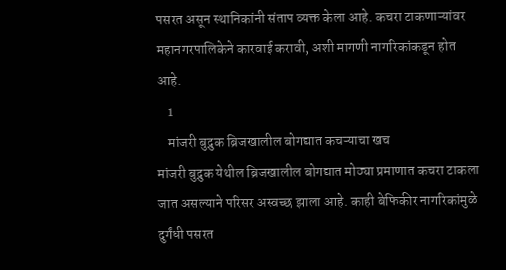पसरत असून स्थानिकांनी संताप व्यक्त केला आहे. कचरा टाकणाऱ्यांवर महानगरपालिकेने कारवाई करावी, अशी मागणी नागरिकांकडून होत आहे.
    1
    मांजरी बुद्रुक ब्रिजखालील बोगद्यात कचऱ्याचा खच
मांजरी बुद्रुक येथील ब्रिजखालील बोगद्यात मोठ्या प्रमाणात कचरा टाकला जात असल्याने परिसर अस्वच्छ झाला आहे. काही बेफिकीर नागरिकांमुळे दुर्गंधी पसरत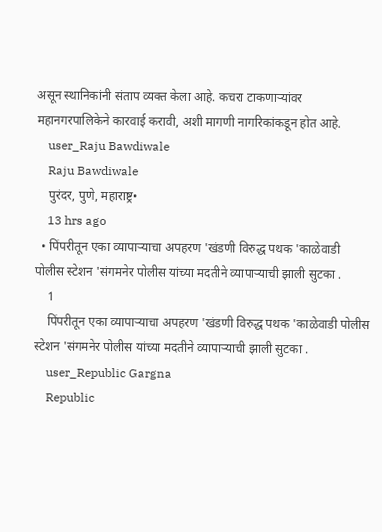असून स्थानिकांनी संताप व्यक्त केला आहे. कचरा टाकणाऱ्यांवर महानगरपालिकेने कारवाई करावी, अशी मागणी नागरिकांकडून होत आहे.
    user_Raju Bawdiwale
    Raju Bawdiwale
    पुरंदर, पुणे, महाराष्ट्र•
    13 hrs ago
  • पिंपरीतून एका व्यापाऱ्याचा अपहरण 'खंडणी विरुद्ध पथक 'काळेवाडी पोलीस स्टेशन 'संगमनेर पोलीस यांच्या मदतीने व्यापाऱ्याची झाली सुटका .
    1
    पिंपरीतून एका व्यापाऱ्याचा अपहरण 'खंडणी विरुद्ध पथक 'काळेवाडी पोलीस स्टेशन 'संगमनेर पोलीस यांच्या मदतीने व्यापाऱ्याची झाली सुटका .
    user_Republic Gargna
    Republic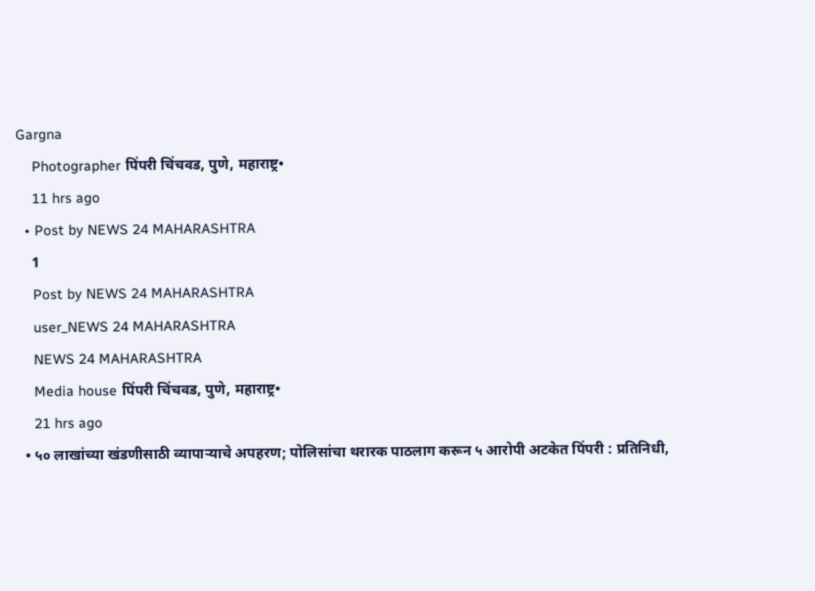Gargna
    Photographer पिंपरी चिंचवड, पुणे, महाराष्ट्र•
    11 hrs ago
  • Post by NEWS 24 MAHARASHTRA
    1
    Post by NEWS 24 MAHARASHTRA
    user_NEWS 24 MAHARASHTRA
    NEWS 24 MAHARASHTRA
    Media house पिंपरी चिंचवड, पुणे, महाराष्ट्र•
    21 hrs ago
  • ५० लाखांच्या खंडणीसाठी व्यापाऱ्याचे अपहरण; पोलिसांचा थरारक पाठलाग करून ५ आरोपी अटकेत पिंपरी : प्रतिनिधी,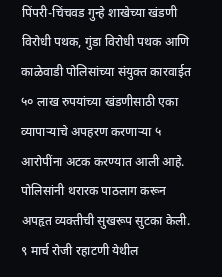पिंपरी-चिंचवड गुन्हे शाखेच्या खंडणी विरोधी पथक, गुंडा विरोधी पथक आणि काळेवाडी पोलिसांच्या संयुक्त कारवाईत ५० लाख रुपयांच्या खंडणीसाठी एका व्यापाऱ्याचे अपहरण करणाऱ्या ५ आरोपींना अटक करण्यात आली आहे. पोलिसांनी थरारक पाठलाग करून अपहृत व्यक्तीची सुखरूप सुटका केली. ९ मार्च रोजी रहाटणी येथील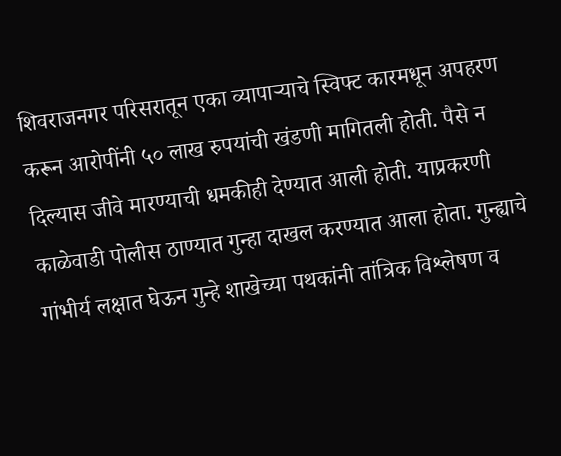शिवराजनगर परिसरातून एका व्यापाऱ्याचे स्विफ्ट कारमधून अपहरण करून आरोपींनी ५० लाख रुपयांची खंडणी मागितली होती. पैसे न दिल्यास जीवे मारण्याची धमकीही देण्यात आली होती. याप्रकरणी काळेवाडी पोलीस ठाण्यात गुन्हा दाखल करण्यात आला होता. गुन्ह्याचे गांभीर्य लक्षात घेऊन गुन्हे शाखेच्या पथकांनी तांत्रिक विश्लेषण व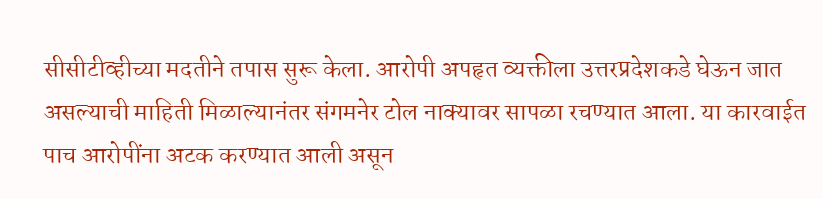सीसीटीव्हीच्या मदतीने तपास सुरू केला. आरोपी अपहृत व्यक्तीला उत्तरप्रदेशकडे घेऊन जात असल्याची माहिती मिळाल्यानंतर संगमनेर टोल नाक्यावर सापळा रचण्यात आला. या कारवाईत पाच आरोपींना अटक करण्यात आली असून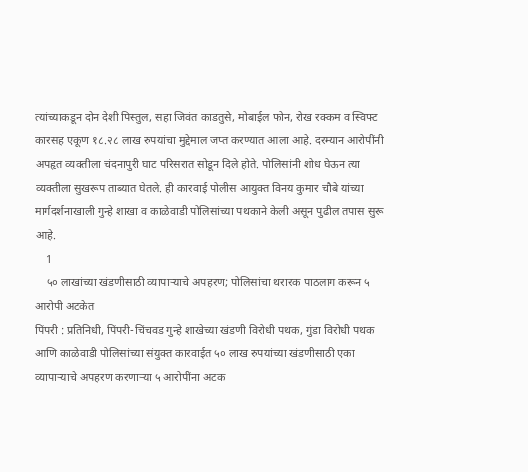त्यांच्याकडून दोन देशी पिस्तुल, सहा जिवंत काडतुसे, मोबाईल फोन, रोख रक्कम व स्विफ्ट कारसह एकूण १८.२८ लाख रुपयांचा मुद्देमाल जप्त करण्यात आला आहे. दरम्यान आरोपींनी अपहृत व्यक्तीला चंदनापुरी घाट परिसरात सोडून दिले होते. पोलिसांनी शोध घेऊन त्या व्यक्तीला सुखरूप ताब्यात घेतले. ही कारवाई पोलीस आयुक्त विनय कुमार चौबे यांच्या मार्गदर्शनाखाली गुन्हे शाखा व काळेवाडी पोलिसांच्या पथकाने केली असून पुढील तपास सुरू आहे.
    1
    ५० लाखांच्या खंडणीसाठी व्यापाऱ्याचे अपहरण; पोलिसांचा थरारक पाठलाग करून ५ आरोपी अटकेत
पिंपरी : प्रतिनिधी, पिंपरी-चिंचवड गुन्हे शाखेच्या खंडणी विरोधी पथक, गुंडा विरोधी पथक आणि काळेवाडी पोलिसांच्या संयुक्त कारवाईत ५० लाख रुपयांच्या खंडणीसाठी एका व्यापाऱ्याचे अपहरण करणाऱ्या ५ आरोपींना अटक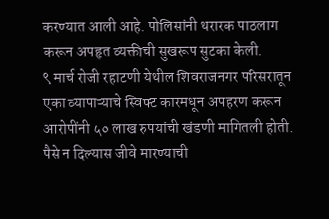करण्यात आली आहे. पोलिसांनी थरारक पाठलाग करून अपहृत व्यक्तीची सुखरूप सुटका केली.
९ मार्च रोजी रहाटणी येथील शिवराजनगर परिसरातून एका व्यापाऱ्याचे स्विफ्ट कारमधून अपहरण करून आरोपींनी ५० लाख रुपयांची खंडणी मागितली होती. पैसे न दिल्यास जीवे मारण्याची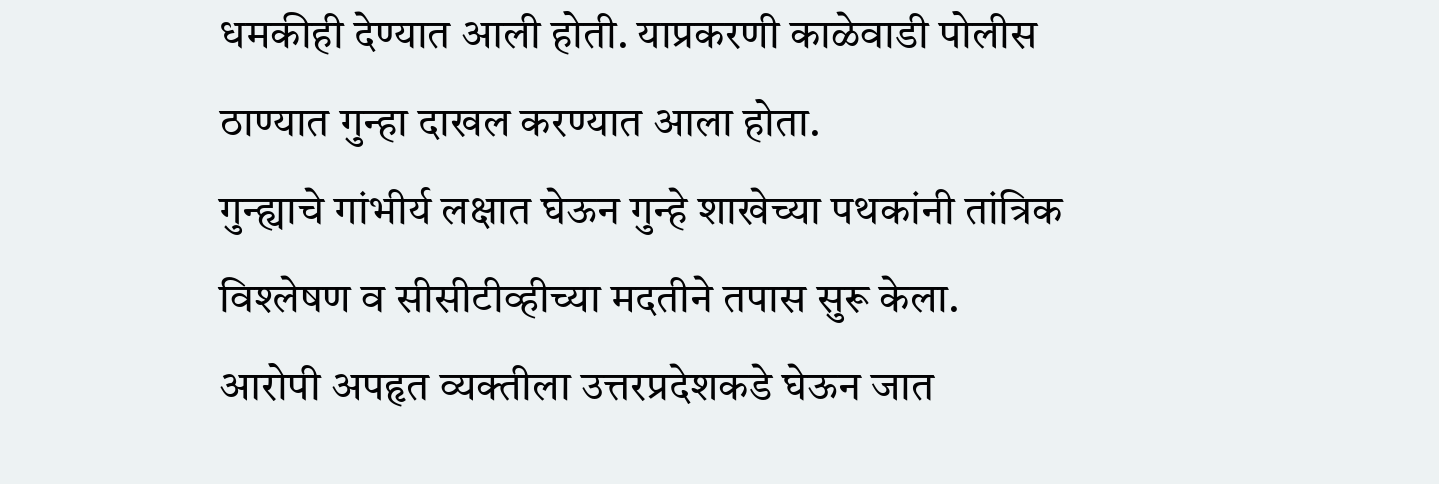धमकीही देण्यात आली होती. याप्रकरणी काळेवाडी पोलीस ठाण्यात गुन्हा दाखल करण्यात आला होता.
गुन्ह्याचे गांभीर्य लक्षात घेऊन गुन्हे शाखेच्या पथकांनी तांत्रिक विश्लेषण व सीसीटीव्हीच्या मदतीने तपास सुरू केला. आरोपी अपहृत व्यक्तीला उत्तरप्रदेशकडे घेऊन जात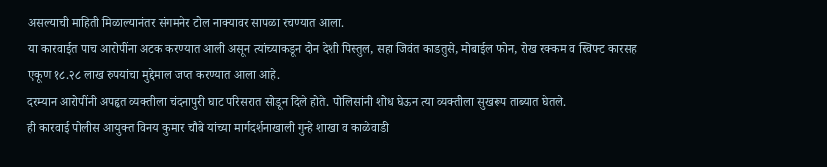असल्याची माहिती मिळाल्यानंतर संगमनेर टोल नाक्यावर सापळा रचण्यात आला.
या कारवाईत पाच आरोपींना अटक करण्यात आली असून त्यांच्याकडून दोन देशी पिस्तुल, सहा जिवंत काडतुसे, मोबाईल फोन, रोख रक्कम व स्विफ्ट कारसह एकूण १८.२८ लाख रुपयांचा मुद्देमाल जप्त करण्यात आला आहे.
दरम्यान आरोपींनी अपहृत व्यक्तीला चंदनापुरी घाट परिसरात सोडून दिले होते. पोलिसांनी शोध घेऊन त्या व्यक्तीला सुखरूप ताब्यात घेतले.
ही कारवाई पोलीस आयुक्त विनय कुमार चौबे यांच्या मार्गदर्शनाखाली गुन्हे शाखा व काळेवाडी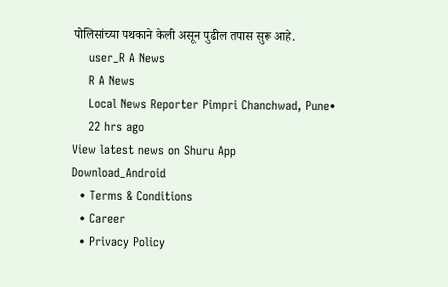पोलिसांच्या पथकाने केली असून पुढील तपास सुरू आहे.
    user_R A News
    R A News
    Local News Reporter Pimpri Chanchwad, Pune•
    22 hrs ago
View latest news on Shuru App
Download_Android
  • Terms & Conditions
  • Career
  • Privacy Policy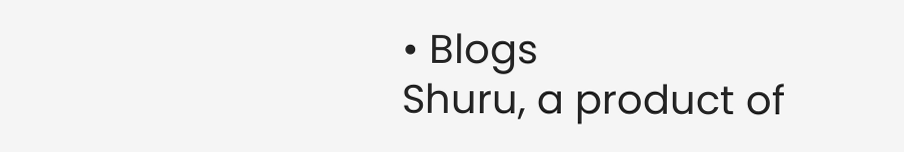• Blogs
Shuru, a product of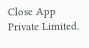Close App Private Limited.